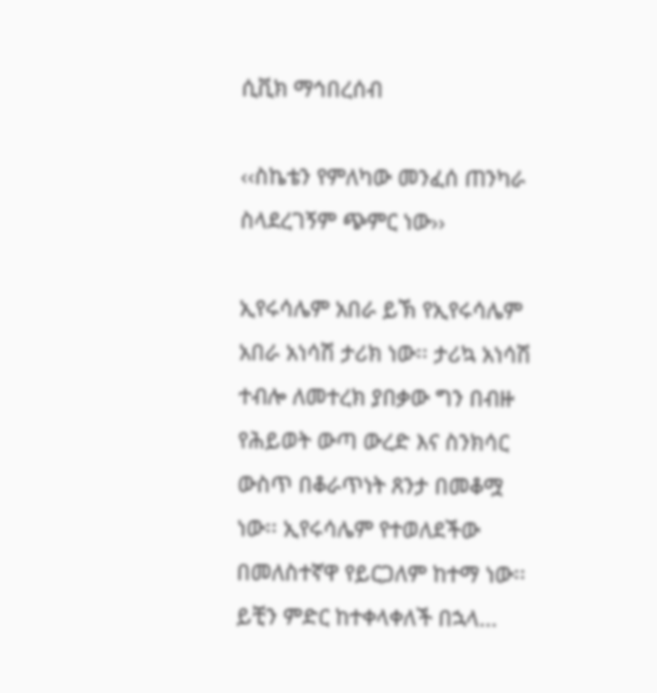ሲቪክ ማኅበረሰብ

‹‹ስኬቴን የምለካው መንፈሰ ጠንካራ ስላደረገኝም ጭምር ነው››

ኢየሩሳሌም አበራ ይኽ የኢየሩሳሌም አበራ አነሳሽ ታሪክ ነው፡፡ ታሪኳ አነሳሽ ተብሎ ለመተረክ ያበቃው ግን በብዙ የሕይወት ውጣ ውረድ እና ስንክሳር ውስጥ በቆራጥነት ጸንታ በመቆሟ ነው፡፡ ኢየሩሳሌም የተወለደችው በመለስተኛዋ የይርጋለም ከተማ ነው፡፡ ይቺን ምድር ከተቀላቀለች በኋላ...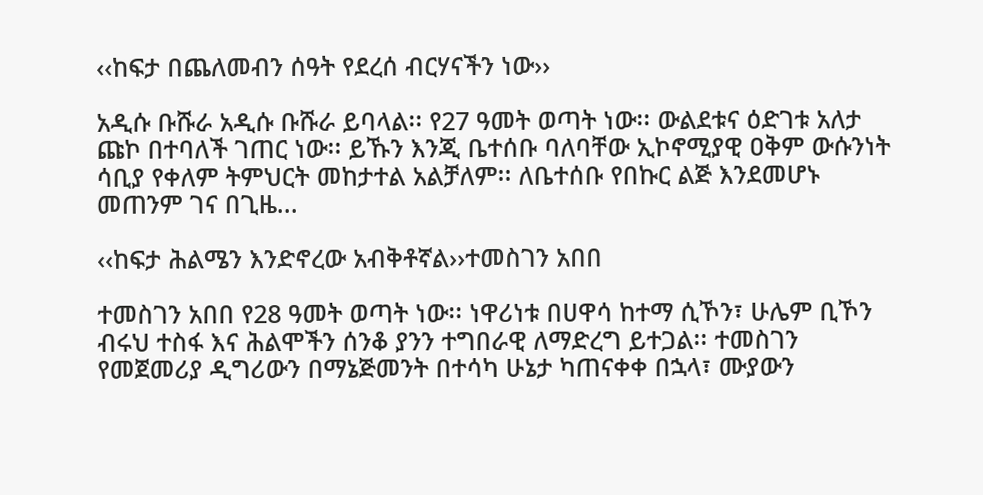‹‹ከፍታ በጨለመብን ሰዓት የደረሰ ብርሃናችን ነው››

አዲሱ ቡሹራ አዲሱ ቡሹራ ይባላል፡፡ የ27 ዓመት ወጣት ነው፡፡ ውልደቱና ዕድገቱ አለታ ጩኮ በተባለች ገጠር ነው፡፡ ይኹን እንጂ ቤተሰቡ ባለባቸው ኢኮኖሚያዊ ዐቅም ውሱንነት ሳቢያ የቀለም ትምህርት መከታተል አልቻለም፡፡ ለቤተሰቡ የበኩር ልጅ እንደመሆኑ መጠንም ገና በጊዜ...

‹‹ከፍታ ሕልሜን እንድኖረው አብቅቶኛል››ተመስገን አበበ

ተመስገን አበበ የ28 ዓመት ወጣት ነው፡፡ ነዋሪነቱ በሀዋሳ ከተማ ሲኾን፣ ሁሌም ቢኾን ብሩህ ተስፋ እና ሕልሞችን ሰንቆ ያንን ተግበራዊ ለማድረግ ይተጋል፡፡ ተመስገን የመጀመሪያ ዲግሪውን በማኔጅመንት በተሳካ ሁኔታ ካጠናቀቀ በኋላ፣ ሙያውን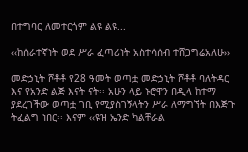በተግባር ለመተርጎም ልዩ ልዩ...

‹‹ከሰራተኛነት ወደ ሥራ ፈጣሪነት አስተሳሰብ ተሸጋግሬአለሁ››

መድኃኒት ሾቶቶ የ28 ዓመት ወጣቷ መድኃኒት ሾቶቶ ባለትዳር እና የአንድ ልጅ እናት ናት፡፡ አሁን ላይ ኑሮዋን በዲላ ከተማ ያደረገችው ወጣቷ ገቢ የሚያስገኝላትን ሥራ ለማግኘት በእጅጉ ትፈልግ ነበር፡፡ እናም ‹‹ዩዝ ኤንድ ካልቸራል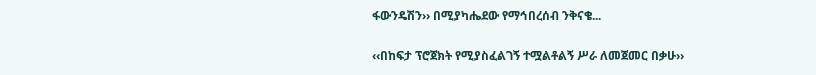ፋውንዴሽን›› በሚያካሔደው የማኅበረሰብ ንቅናቄ...

‹‹በከፍታ ፕሮጀክት የሚያስፈልገኝ ተሟልቶልኝ ሥራ ለመጀመር በቃሁ››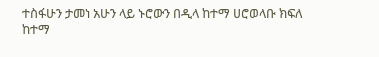ተስፋሁን ታመነ አሁን ላይ ኑሮውን በዲላ ከተማ ሀሮወላቡ ክፍለ ከተማ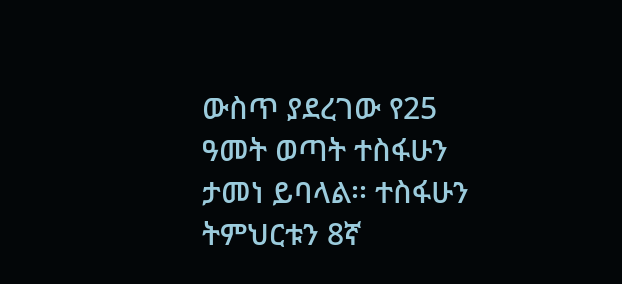ውስጥ ያደረገው የ25 ዓመት ወጣት ተስፋሁን ታመነ ይባላል፡፡ ተስፋሁን ትምህርቱን 8ኛ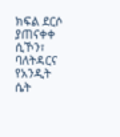ክፍል ደርሶ ያጠናቀቀ ሲኾን፣ ባለትዳርና የአንዲት ሴት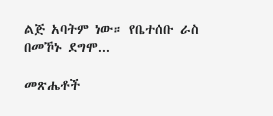ልጅ አባትም ነው። የቤተሰቡ ራስ በመኾኑ ደግሞ...

መጽሔቶች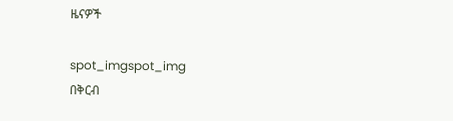ዜናዎች

spot_imgspot_img
በቅርብ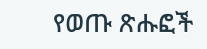የወጡ ጽሑፎች